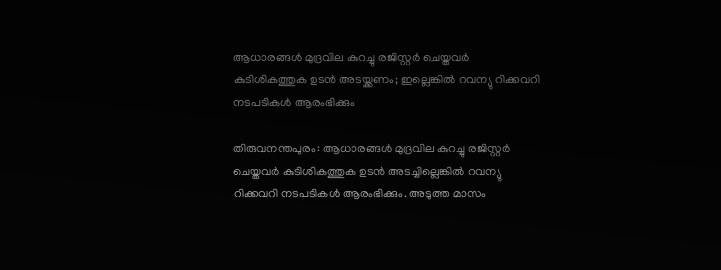ആധാരങ്ങൾ മുദ്രവില കുറച്ചു രജിസ്റ്റർ ചെയ്തവർ കുടിശികത്തുക ഉടൻ അടയ്ക്കണം; ഇല്ലെങ്കിൽ റവന്യു റിക്കവറി നടപടികൾ ആരംഭിക്കും

തിരുവനന്തപുരം: ആധാരങ്ങൾ മുദ്രവില കുറച്ചു രജിസ്റ്റർ ചെയ്തവർ കുടിശികത്തുക ഉടൻ അടച്ചില്ലെങ്കിൽ റവന്യു റിക്കവറി നടപടികൾ ആരംഭിക്കും. അടുത്ത മാസം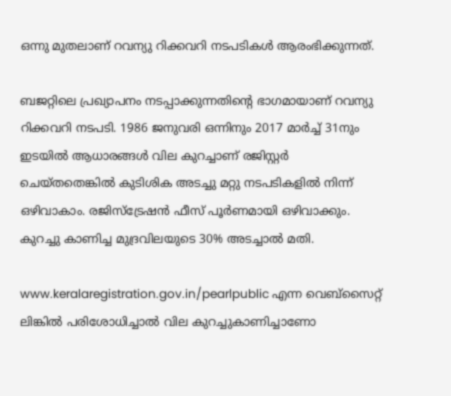ഒന്നു മുതലാണ് റവന്യു റിക്കവറി നടപടികൾ ആരംഭിക്കുന്നത്.

ബജറ്റിലെ പ്രഖ്യാപനം നടപ്പാക്കുന്നതിന്റെ ഭാഗമായാണ് റവന്യു റിക്കവറി നടപടി. 1986 ജനുവരി ഒന്നിനും 2017 മാർച്ച് 31നും ഇടയിൽ ആധാരങ്ങൾ വില കുറച്ചാണ് രജിസ്റ്റർ ചെയ്തതെങ്കിൽ കുടിശിക അടച്ചു മറ്റു നടപടികളിൽ നിന്ന് ഒഴിവാകാം. രജിസ്ട്രേഷൻ ഫീസ് പൂർണമായി ഒഴിവാക്കും. കുറച്ചു കാണിച്ച മുദ്രവിലയുടെ 30% അടച്ചാൽ മതി.

www.keralaregistration.gov.in/pearlpublic എന്ന വെബ്സൈറ്റ് ലിങ്കിൽ പരിശോധിച്ചാൽ വില കുറച്ചുകാണിച്ചാണോ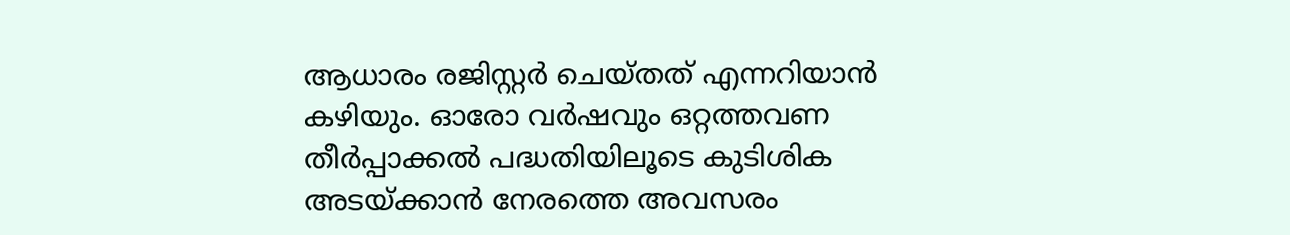ആധാരം രജിസ്റ്റർ ചെയ്തത് എന്നറിയാൻ കഴിയും. ഓരോ വർഷവും ഒറ്റത്തവണ തീർപ്പാക്കൽ പദ്ധതിയിലൂടെ കുടിശിക അടയ്ക്കാൻ നേരത്തെ അവസരം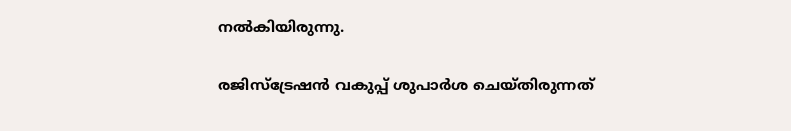നൽകിയിരുന്നു.

രജിസ്ട്രേഷൻ വകുപ്പ് ശുപാർശ ചെയ്തിരുന്നത്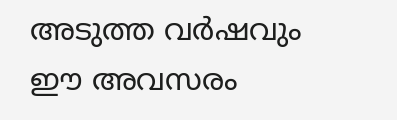അടുത്ത വർഷവും ഈ അവസരം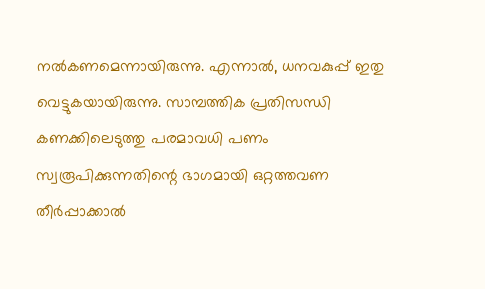നൽകണമെന്നായിരുന്നു. എന്നാൽ, ധനവകുപ്പ് ഇതു വെട്ടുകയായിരുന്നു. സാമ്പത്തിക പ്രതിസന്ധി കണക്കിലെടുത്തു പരമാവധി പണം സ്വരൂപിക്കുന്നതിന്റെ ഭാഗമായി ഒറ്റത്തവണ തീർപ്പാക്കാൽ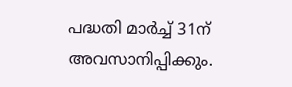പദ്ധതി മാർച്ച് 31ന് അവസാനിപ്പിക്കും.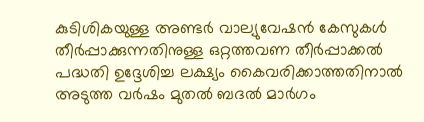കുടിശികയുള്ള അണ്ടർ വാല്യുവേഷൻ കേസുകൾ തീർപ്പാക്കുന്നതിനുള്ള ഒറ്റത്തവണ തീർപ്പാക്കൽ പദ്ധതി ഉദ്ദേശിച്ച ലക്ഷ്യം കൈവരിക്കാത്തതിനാൽ അടുത്ത വർഷം മുതൽ ബദൽ മാർഗം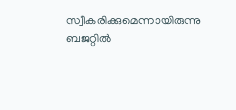സ്വീകരിക്കുമെന്നായിരുന്നു ബജറ്റിൽ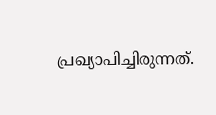പ്രഖ്യാപിച്ചിരുന്നത്.